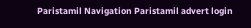Paristamil Navigation Paristamil advert login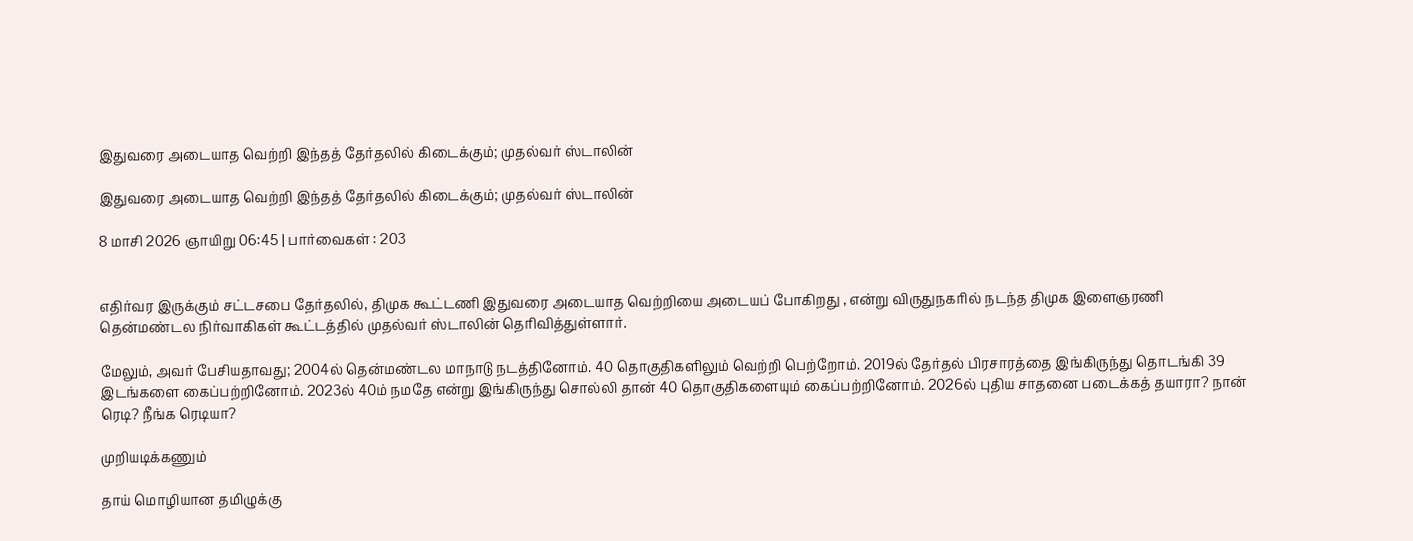இதுவரை அடையாத வெற்றி இந்தத் தேர்தலில் கிடைக்கும்; முதல்வர் ஸ்டாலின்

இதுவரை அடையாத வெற்றி இந்தத் தேர்தலில் கிடைக்கும்; முதல்வர் ஸ்டாலின்

8 மாசி 2026 ஞாயிறு 06:45 | பார்வைகள் : 203


எதிர்வர இருக்கும் சட்டசபை தேர்தலில், திமுக கூட்டணி இதுவரை அடையாத வெற்றியை அடையப் போகிறது , என்று விருதுநகரில் நடந்த திமுக இளைஞரணி தென்மண்டல நிர்வாகிகள் கூட்டத்தில் முதல்வர் ஸ்டாலின் தெரிவித்துள்ளார்.

மேலும், அவர் பேசியதாவது; 2004ல் தென்மண்டல மாநாடு நடத்தினோம். 40 தொகுதிகளிலும் வெற்றி பெற்றோம். 2019ல் தேர்தல் பிரசாரத்தை இங்கிருந்து தொடங்கி 39 இடங்களை கைப்பற்றினோம். 2023ல் 40ம் நமதே என்று இங்கிருந்து சொல்லி தான் 40 தொகுதிகளையும் கைப்பற்றினோம். 2026ல் புதிய சாதனை படைக்கத் தயாரா? நான் ரெடி? நீங்க ரெடியா?

முறியடிக்கணும்

தாய் மொழியான தமிழுக்கு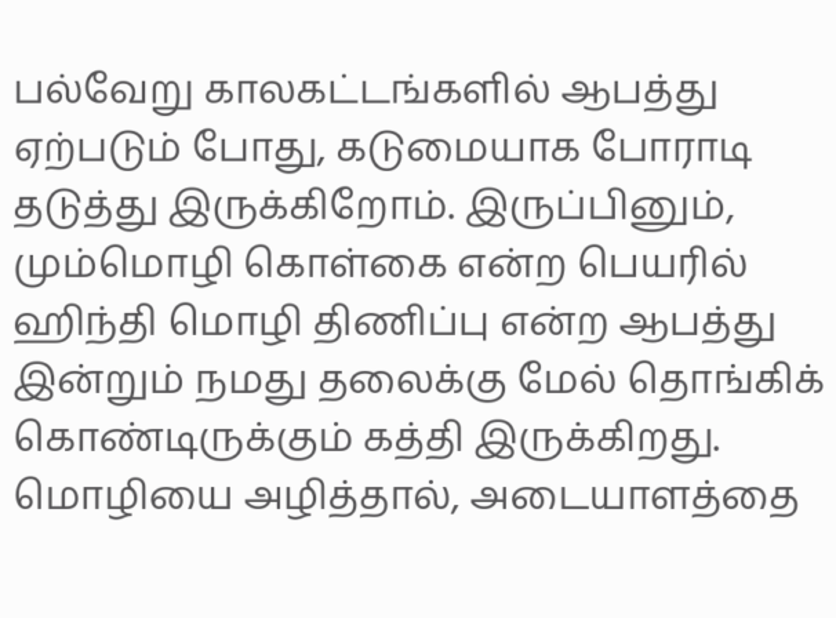பல்வேறு காலகட்டங்களில் ஆபத்து ஏற்படும் போது, கடுமையாக போராடி தடுத்து இருக்கிறோம். இருப்பினும், மும்மொழி கொள்கை என்ற பெயரில் ஹிந்தி மொழி திணிப்பு என்ற ஆபத்து இன்றும் நமது தலைக்கு மேல் தொங்கிக் கொண்டிருக்கும் கத்தி இருக்கிறது. மொழியை அழித்தால், அடையாளத்தை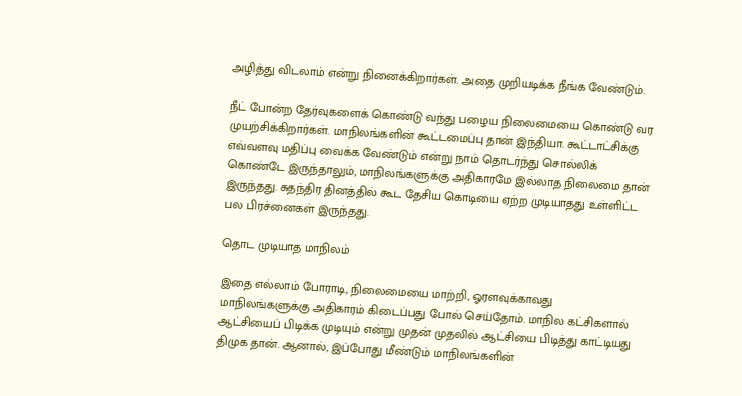அழித்து விடலாம் என்று நினைக்கிறார்கள். அதை முறியடிக்க நீங்க வேண்டும்.

நீட் போன்ற தேர்வுகளைக் கொண்டு வந்து பழைய நிலைமையை கொண்டு வர முயற்சிக்கிறார்கள். மாநிலங்களின் கூட்டமைப்பு தான் இந்தியா. கூட்டாட்சிக்கு எவ்வளவு மதிப்பு வைக்க வேண்டும் என்று நாம் தொடர்ந்து சொல்லிக் கொண்டே இருந்தாலும், மாநிலங்களுக்கு அதிகாரமே இல்லாத நிலைமை தான் இருந்தது. சுதந்திர தினத்தில் கூட தேசிய கொடியை ஏற்ற முடியாதது உள்ளிட்ட பல பிரச்னைகள் இருந்தது.

தொட முடியாத மாநிலம்

இதை எல்லாம் போராடி, நிலைமையை மாற்றி, ஓரளவுக்காவது மாநிலங்களுக்கு அதிகாரம் கிடைப்பது போல் செய்தோம். மாநில கட்சிகளால் ஆட்சியைப் பிடிக்க முடியும் என்று முதன் முதலில் ஆட்சியை பிடித்து காட்டியது திமுக தான். ஆனால், இப்போது மீண்டும் மாநிலங்களின்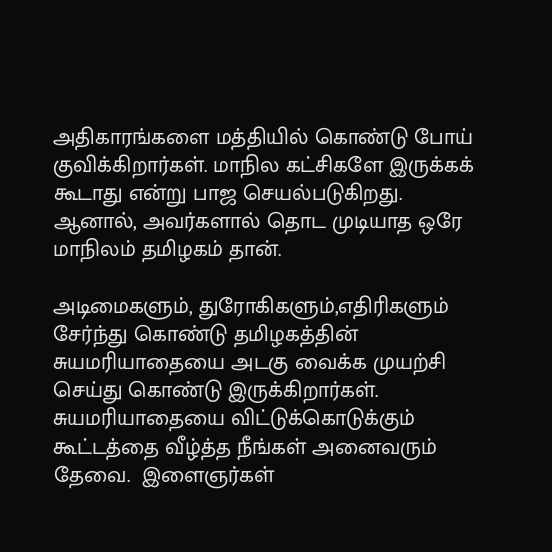அதிகாரங்களை மத்தியில் கொண்டு போய் குவிக்கிறார்கள். மாநில கட்சிகளே இருக்கக் கூடாது என்று பாஜ செயல்படுகிறது. ஆனால், அவர்களால் தொட முடியாத ஒரே மாநிலம் தமிழகம் தான்.

அடிமைகளும், துரோகிகளும்,எதிரிகளும் சேர்ந்து கொண்டு தமிழகத்தின் சுயமரியாதையை அடகு வைக்க முயற்சி செய்து கொண்டு இருக்கிறார்கள். சுயமரியாதையை விட்டுக்கொடுக்கும் கூட்டத்தை வீழ்த்த நீங்கள் அனைவரும் தேவை.  இளைஞர்கள்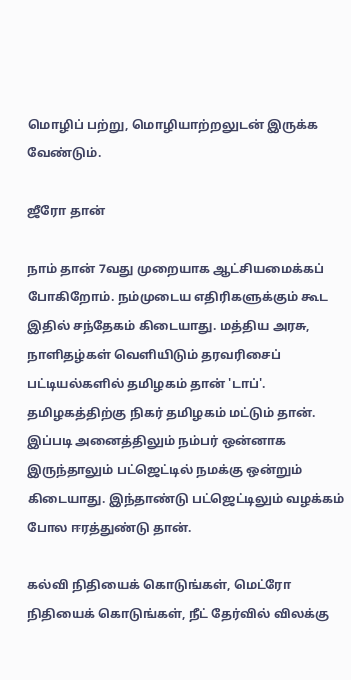மொழிப் பற்று, மொழியாற்றலுடன் இருக்க வேண்டும்.

ஜீரோ தான்

நாம் தான் 7வது முறையாக ஆட்சியமைக்கப் போகிறோம். நம்முடைய எதிரிகளுக்கும் கூட இதில் சந்தேகம் கிடையாது. மத்திய அரசு, நாளிதழ்கள் வெளியிடும் தரவரிசைப் பட்டியல்களில் தமிழகம் தான் 'டாப்'.  தமிழகத்திற்கு நிகர் தமிழகம் மட்டும் தான். இப்படி அனைத்திலும் நம்பர் ஒன்னாக இருந்தாலும் பட்ஜெட்டில் நமக்கு ஒன்றும் கிடையாது. இந்தாண்டு பட்ஜெட்டிலும் வழக்கம் போல ஈரத்துண்டு தான்.

கல்வி நிதியைக் கொடுங்கள், மெட்ரோ நிதியைக் கொடுங்கள், நீட் தேர்வில் விலக்கு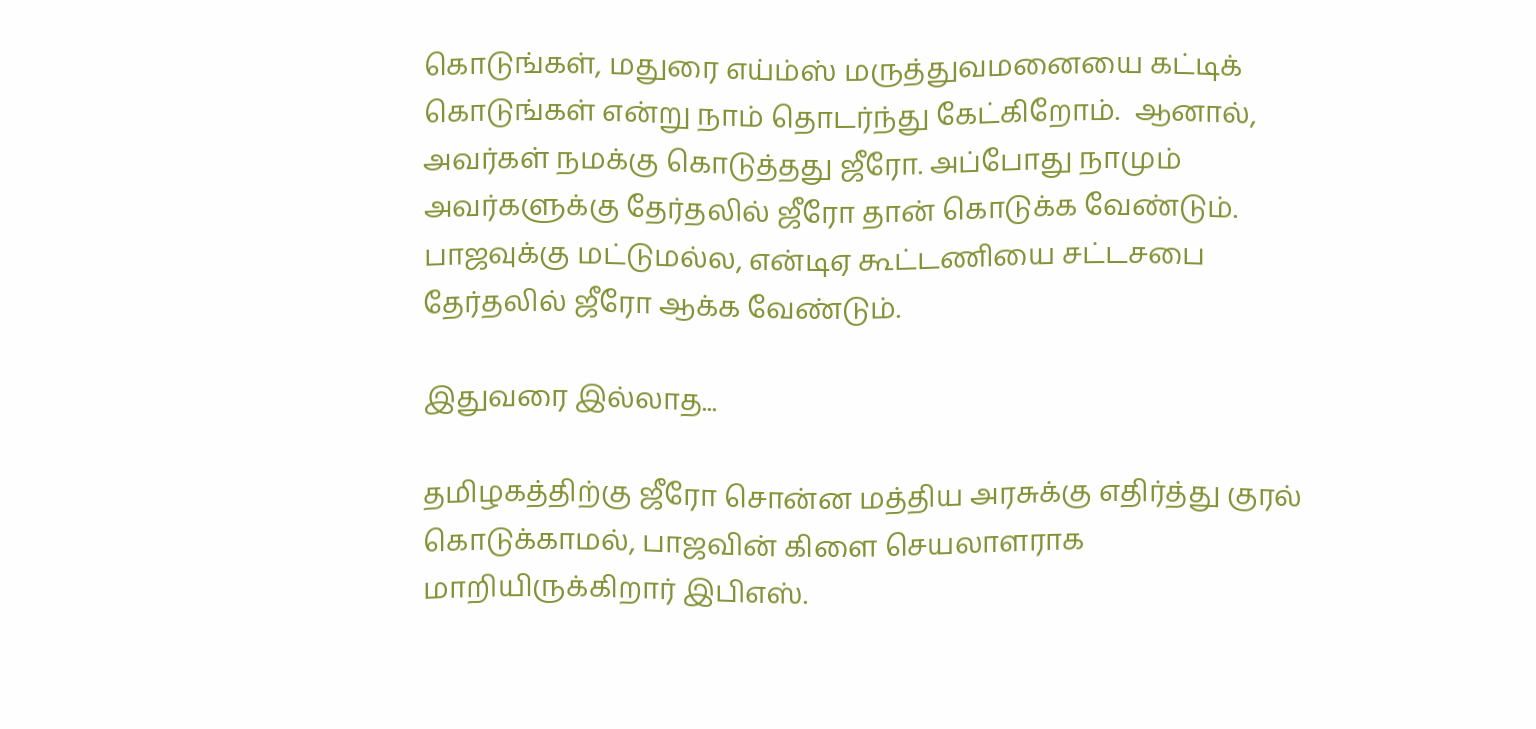கொடுங்கள், மதுரை எய்ம்ஸ் மருத்துவமனையை கட்டிக் கொடுங்கள் என்று நாம் தொடர்ந்து கேட்கிறோம்.  ஆனால், அவர்கள் நமக்கு கொடுத்தது ஜீரோ. அப்போது நாமும் அவர்களுக்கு தேர்தலில் ஜீரோ தான் கொடுக்க வேண்டும். பாஜவுக்கு மட்டுமல்ல, என்டிஏ கூட்டணியை சட்டசபை தேர்தலில் ஜீரோ ஆக்க வேண்டும்.

இதுவரை இல்லாத...

தமிழகத்திற்கு ஜீரோ சொன்ன மத்திய அரசுக்கு எதிர்த்து குரல் கொடுக்காமல், பாஜவின் கிளை செயலாளராக மாறியிருக்கிறார் இபிஎஸ்.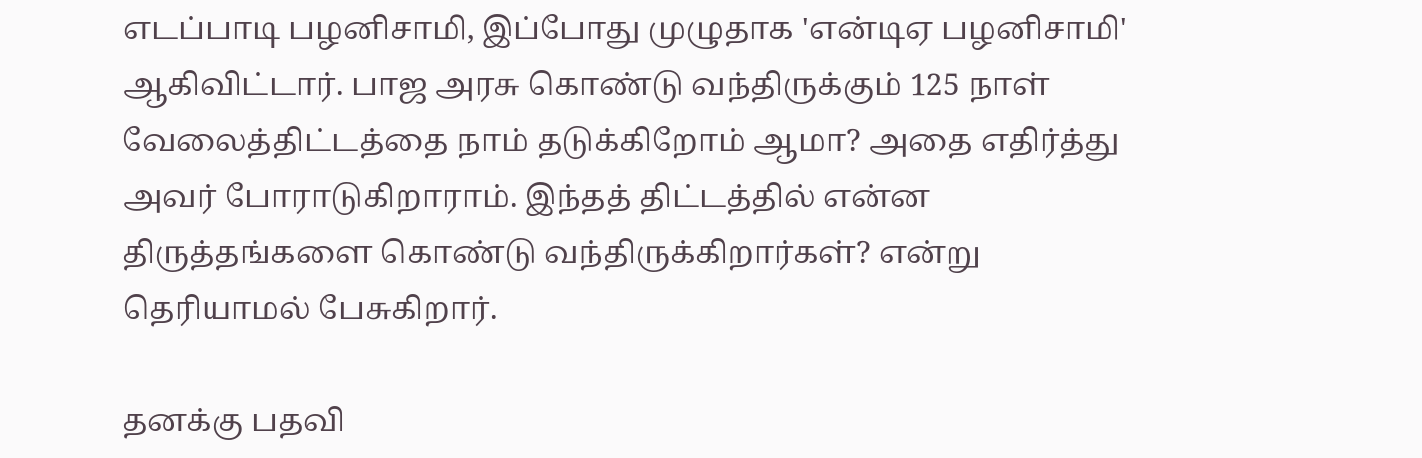எடப்பாடி பழனிசாமி, இப்போது முழுதாக 'என்டிஏ பழனிசாமி' ஆகிவிட்டார். பாஜ அரசு கொண்டு வந்திருக்கும் 125 நாள் வேலைத்திட்டத்தை நாம் தடுக்கிறோம் ஆமா? அதை எதிர்த்து அவர் போராடுகிறாராம். இந்தத் திட்டத்தில் என்ன திருத்தங்களை கொண்டு வந்திருக்கிறார்கள்? என்று தெரியாமல் பேசுகிறார்.

தனக்கு பதவி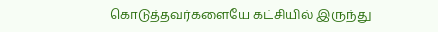கொடுத்தவர்களையே கட்சியில் இருந்து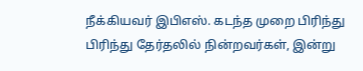நீக்கியவர் இபிஎஸ். கடந்த முறை பிரிந்து பிரிந்து தேர்தலில் நின்றவர்கள், இன்று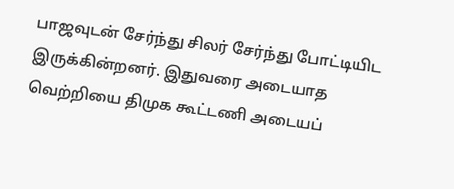பாஜவுடன் சேர்ந்து சிலர் சேர்ந்து போட்டியிட இருக்கின்றனர். இதுவரை அடையாத வெற்றியை திமுக கூட்டணி அடையப்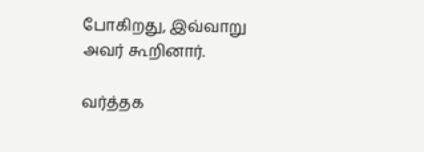போகிறது, இவ்வாறு அவர் கூறினார்.

வர்த்தக‌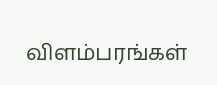விளம்பரங்கள்